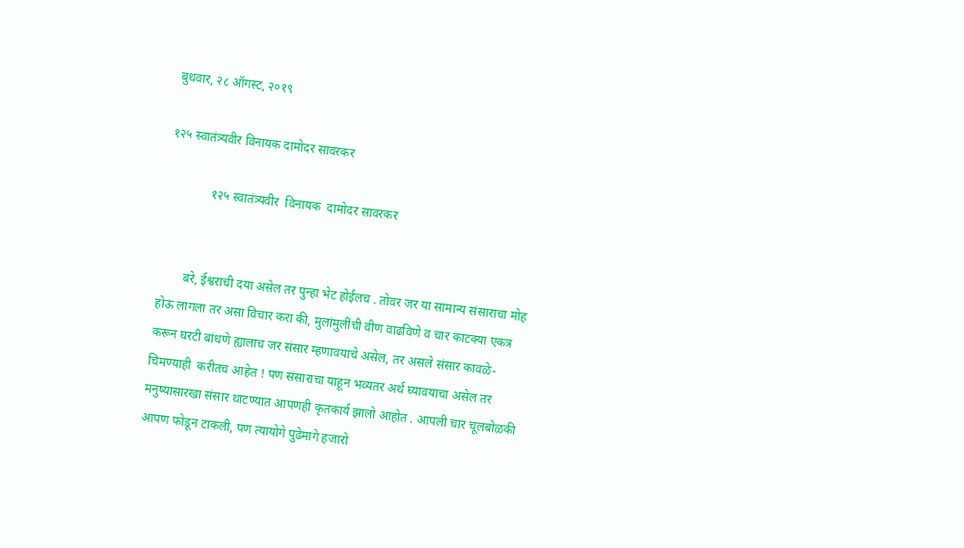बुधवार, २८ ऑगस्ट, २०१९

१२५ स्वातंत्र्यवीर विनायक दामोदर सावरकर

              १२५ स्वातंत्र्यवीर  विनायक  दामोदर सावरकर


        बरे, ईश्वराची दया असेल तर पुन्हा भेट होईलच . तोवर जर या सामान्य संसाराचा मोह होऊ लागला तर असा विचार करा की, मुलांमुलींची वीण वाढविणे व चार काटक्या एकत्र करून घरटी बांधणे ह्यालाच जर संसार म्हणावयाचे असेल, तर असले संसार कावळे-चिमण्याही  करीतच आहेत ! पण संसाराचा याहून भव्यतर अर्थ घ्यावयाचा असेल तर मनुष्यासारखा संसार थाटण्यात आपणही कृतकार्य झालो आहोत . आपली चार चूलबोळकी आपण फोडून टाकली, पण त्यायोगे पुढेमागे हजारो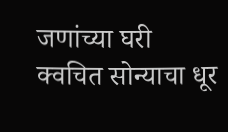जणांच्या घरी क्वचित सोन्याचा धूर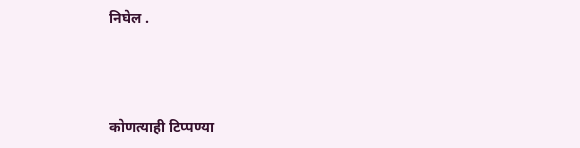निघेल .



कोणत्याही टिप्पण्‍या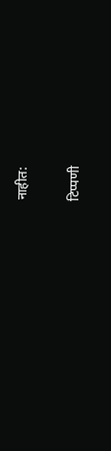नाहीत:

टिप्पणी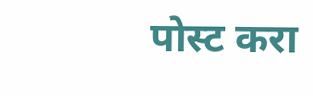पोस्ट करा